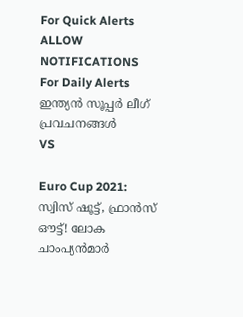For Quick Alerts
ALLOW NOTIFICATIONS
For Daily Alerts
ഇന്ത്യന്‍ സൂപ്പര്‍ ലീഗ്‌ പ്രവചനങ്ങൾ
VS

Euro Cup 2021: സ്വിസ് ഷൂട്ട്, ഫ്രാന്‍സ് ഔട്ട്! ലോക ചാംപ്യന്‍മാര്‍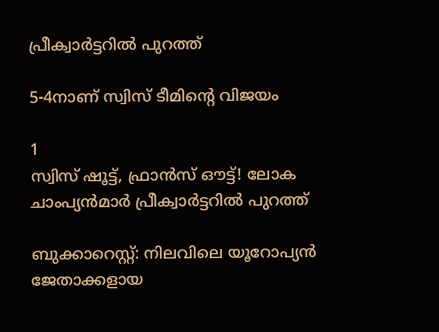പ്രീക്വാര്‍ട്ടറില്‍ പുറത്ത്

5-4നാണ് സ്വിസ് ടീമിന്റെ വിജയം

1
സ്വിസ് ഷൂട്ട്, ഫ്രാന്‍സ് ഔട്ട്! ലോക ചാംപ്യന്‍മാര്‍ പ്രീക്വാര്‍ട്ടറില്‍ പുറത്ത്

ബുക്കാറെസ്റ്റ്: നിലവിലെ യൂറോപ്യന്‍ ജേതാക്കളായ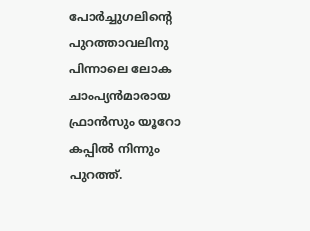പോര്‍ച്ചുഗലിന്റെ പുറത്താവലിനു പിന്നാലെ ലോക ചാംപ്യന്‍മാരായ ഫ്രാന്‍സും യൂറോ കപ്പില്‍ നിന്നും പുറത്ത്.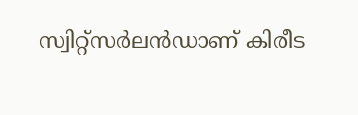സ്വിറ്റ്‌സര്‍ലന്‍ഡാണ് കിരീട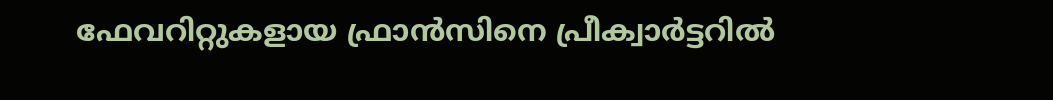ഫേവറിറ്റുകളായ ഫ്രാന്‍സിനെ പ്രീക്വാര്‍ട്ടറില്‍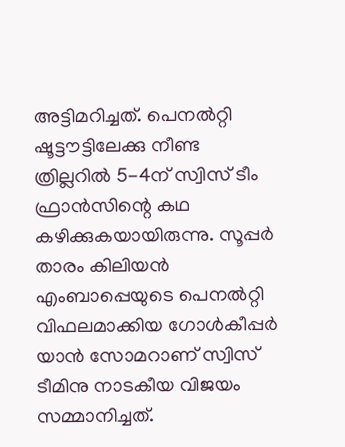അട്ടിമറിച്ചത്. പെനല്‍റ്റി ഷൂട്ടൗട്ടിലേക്കു നീണ്ട ത്രില്ലറില്‍ 5-4ന് സ്വിസ് ടീം ഫ്രാന്‍സിന്റെ കഥ കഴിക്കുകയായിരുന്നു. സൂപ്പര്‍ താരം കിലിയന്‍ എംബാപ്പെയുടെ പെനല്‍റ്റി വിഫലമാക്കിയ ഗോള്‍കീപ്പര്‍ യാന്‍ സോമറാണ് സ്വിസ് ടീമിനു നാടകീയ വിജയം സമ്മാനിച്ചത്.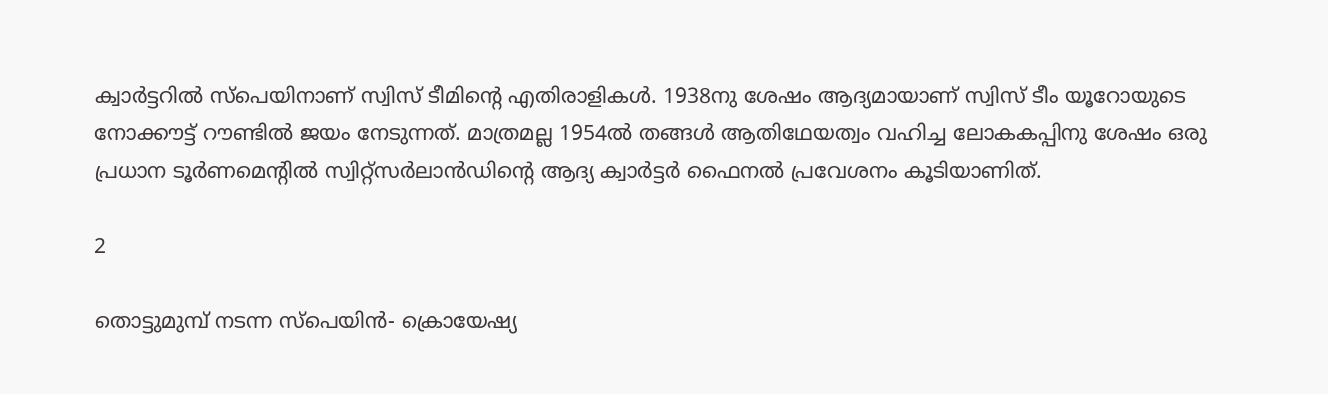ക്വാര്‍ട്ടറില്‍ സ്‌പെയിനാണ് സ്വിസ് ടീമിന്റെ എതിരാളികള്‍. 1938നു ശേഷം ആദ്യമായാണ് സ്വിസ് ടീം യൂറോയുടെ നോക്കൗട്ട് റൗണ്ടില്‍ ജയം നേടുന്നത്. മാത്രമല്ല 1954ല്‍ തങ്ങള്‍ ആതിഥേയത്വം വഹിച്ച ലോകകപ്പിനു ശേഷം ഒരു പ്രധാന ടൂര്‍ണമെന്റില്‍ സ്വിറ്റ്‌സര്‍ലാന്‍ഡിന്റെ ആദ്യ ക്വാര്‍ട്ടര്‍ ഫൈനല്‍ പ്രവേശനം കൂടിയാണിത്.

2

തൊട്ടുമുമ്പ് നടന്ന സ്‌പെയിന്‍- ക്രൊയേഷ്യ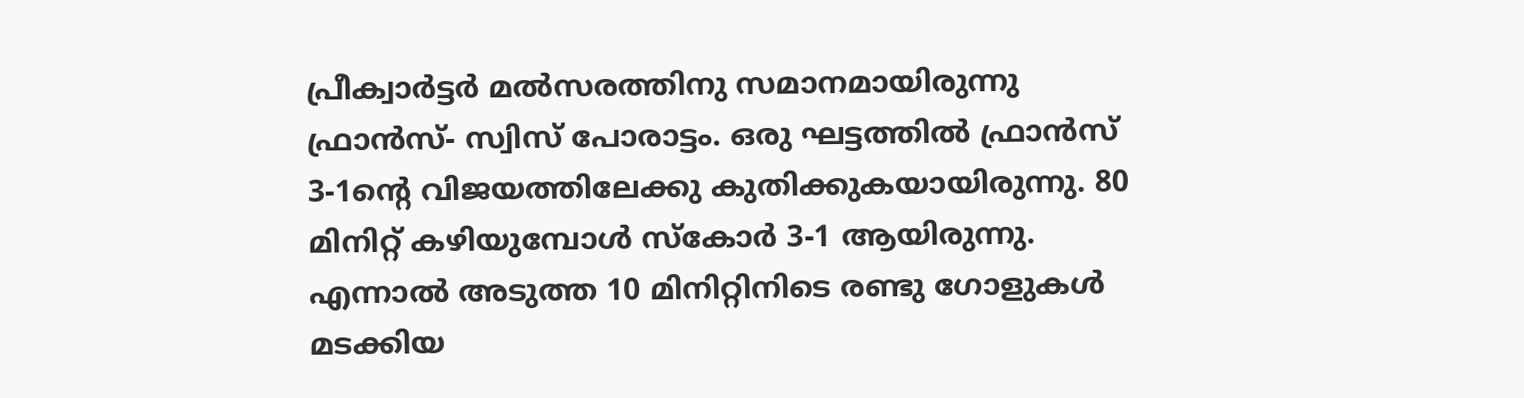പ്രീക്വാര്‍ട്ടര്‍ മല്‍സരത്തിനു സമാനമായിരുന്നു ഫ്രാന്‍സ്- സ്വിസ് പോരാട്ടം. ഒരു ഘട്ടത്തില്‍ ഫ്രാന്‍സ് 3-1ന്റെ വിജയത്തിലേക്കു കുതിക്കുകയായിരുന്നു. 80 മിനിറ്റ് കഴിയുമ്പോള്‍ സ്‌കോര്‍ 3-1 ആയിരുന്നു. എന്നാല്‍ അടുത്ത 10 മിനിറ്റിനിടെ രണ്ടു ഗോളുകള്‍ മടക്കിയ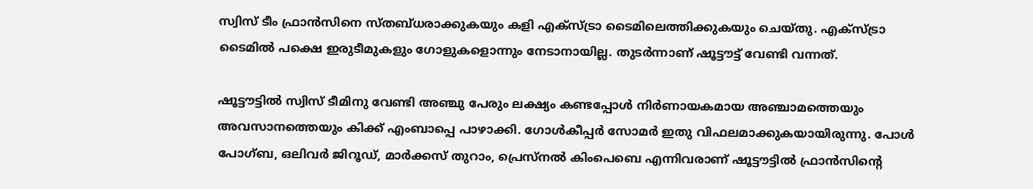സ്വിസ് ടീം ഫ്രാന്‍സിനെ സ്തബ്ധരാക്കുകയും കളി എക്‌സ്ട്രാ ടൈമിലെത്തിക്കുകയും ചെയ്തു. എക്‌സ്ട്രാ ടൈമില്‍ പക്ഷെ ഇരുടീമുകളും ഗോളുകളൊന്നും നേടാനായില്ല. തുടര്‍ന്നാണ് ഷൂട്ടൗട്ട് വേണ്ടി വന്നത്.

ഷൂട്ടൗട്ടില്‍ സ്വിസ് ടീമിനു വേണ്ടി അഞ്ചു പേരും ലക്ഷ്യം കണ്ടപ്പോള്‍ നിര്‍ണായകമായ അഞ്ചാമത്തെയും അവസാനത്തെയും കിക്ക് എംബാപ്പെ പാഴാക്കി. ഗോള്‍കീപ്പര്‍ സോമര്‍ ഇതു വിഫലമാക്കുകയായിരുന്നു. പോള്‍ പോഗ്ബ, ഒലിവര്‍ ജിറൂഡ്, മാര്‍ക്കസ് തുറാം, പ്രെസ്‌നല്‍ കിംപെബെ എന്നിവരാണ് ഷൂട്ടൗട്ടില്‍ ഫ്രാന്‍സിന്റെ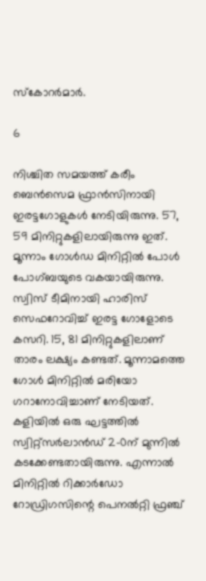സ്‌കോറര്‍മാര്‍.

6

നിശ്ചിത സമയത്ത് കരീം ബെന്‍സെമ ഫ്രാന്‍സിനായി ഇരട്ടഗോളുകള്‍ നേടിയിരുന്നു. 57, 59 മിനിറ്റുകളിലായിരുന്നു ഇത്. മൂന്നാം ഗോള്‍ഡ മിനിറ്റില്‍ പോള്‍ പോഗ്ബയുടെ വകയായിരുന്നു. സ്വിസ് ടീമിനായി ഹാരിസ് സെഫറോവിച്ച് ഇരട്ട ഗോളോടെ കസറി. 15, 81 മിനിറ്റുകളിലാണ് താരം ലക്ഷ്യം കണ്ടത്. മൂന്നാമത്തെ ഗോള്‍ മിനിറ്റില്‍ മരിയോ ഗറാനോവിച്ചാണ് നേടിയത്. കളിയില്‍ ഒരു ഘട്ടത്തില്‍ സ്വിറ്റ്‌സര്‍ലാന്‍ഡ് 2-0ന് മുന്നില്‍ കടക്കേണ്ടതായിരുന്നു. എന്നാല്‍ മിനിറ്റില്‍ റിക്കാര്‍ഡോ റോഡ്രിഗസിന്റെ പെനല്‍റ്റി ഫ്രഞ്ച്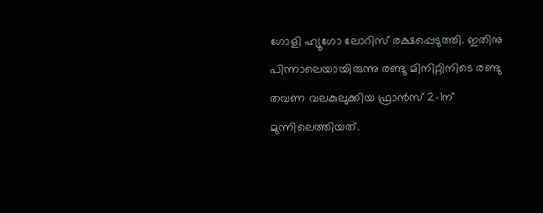ഗോളി ഹ്യൂഗോ ലോറിസ് രക്ഷപ്പെടുത്തി. ഇതിനു പിന്നാലെയായിരുന്നു രണ്ടു മിനിറ്റിനിടെ രണ്ടു തവണ വലകുലുക്കിയ ഫ്രാന്‍സ് 2-1ന് മുന്നിലെത്തിയത്.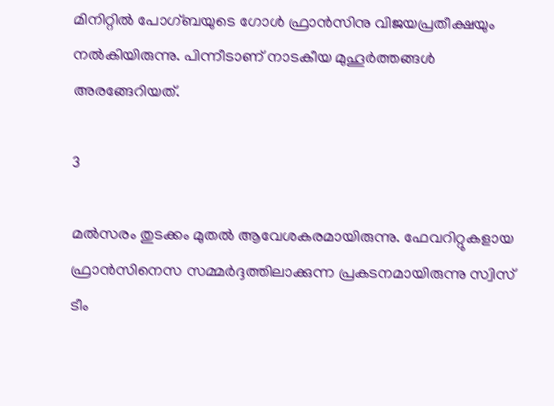മിനിറ്റില്‍ പോഗ്ബയുടെ ഗോള്‍ ഫ്രാന്‍സിനു വിജയപ്രതീക്ഷയും നല്‍കിയിരുന്നു. പിന്നീടാണ് നാടകീയ മുഹൂര്‍ത്തങ്ങള്‍ അരങ്ങേറിയത്.

3

മല്‍സരം തുടക്കം മുതല്‍ ആവേശകരമായിരുന്നു. ഫേവറിറ്റുകളായ ഫ്രാന്‍സിനെസ സമ്മര്‍ദ്ദത്തിലാക്കുന്ന പ്രകടനമായിരുന്നു സ്വിസ് ടീം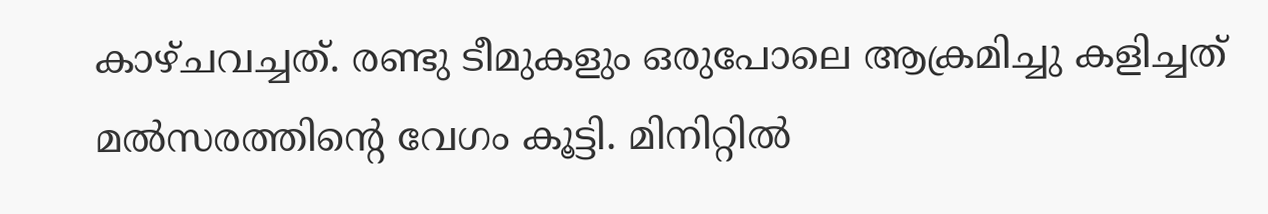കാഴ്ചവച്ചത്. രണ്ടു ടീമുകളും ഒരുപോലെ ആക്രമിച്ചു കളിച്ചത് മല്‍സരത്തിന്റെ വേഗം കൂട്ടി. മിനിറ്റില്‍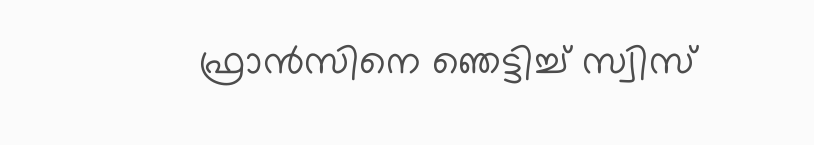ഫ്രാന്‍സിനെ ഞെട്ടിച്ച് സ്വിസ്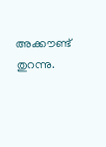അക്കൗണ്ട് തുറന്നു.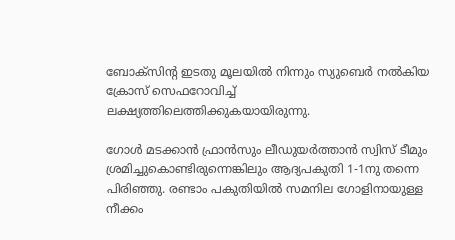ബോക്‌സിന്റ ഇടതു മൂലയില്‍ നിന്നും സ്യുബെര്‍ നല്‍കിയ ക്രോസ് സെഫറോവിച്ച് ലക്ഷ്യത്തിലെത്തിക്കുകയായിരുന്നു.

ഗോള്‍ മടക്കാന്‍ ഫ്രാന്‍സും ലീഡുയര്‍ത്താന്‍ സ്വിസ് ടീമും ശ്രമിച്ചുകൊണ്ടിരുന്നെങ്കിലും ആദ്യപകുതി 1-1നു തന്നെ പിരിഞ്ഞു. രണ്ടാം പകുതിയില്‍ സമനില ഗോളിനായുള്ള നീക്കം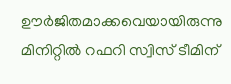ഊര്‍ജിതമാക്കവെയായിരുന്നു മിനിറ്റില്‍ റഫറി സ്വിസ് ടീമിന്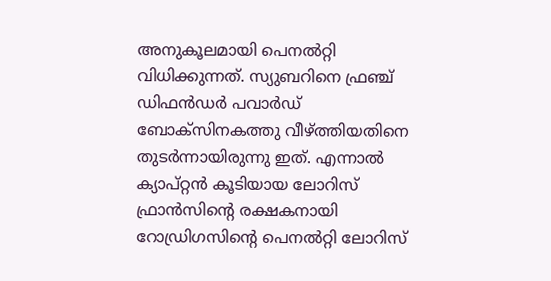അനുകൂലമായി പെനല്‍റ്റി വിധിക്കുന്നത്. സ്യുബറിനെ ഫ്രഞ്ച് ഡിഫന്‍ഡര്‍ പവാര്‍ഡ് ബോക്‌സിനകത്തു വീഴ്ത്തിയതിനെ തുടര്‍ന്നായിരുന്നു ഇത്. എന്നാല്‍ ക്യാപ്റ്റന്‍ കൂടിയായ ലോറിസ് ഫ്രാന്‍സിന്റെ രക്ഷകനായി റോഡ്രിഗസിന്റെ പെനല്‍റ്റി ലോറിസ്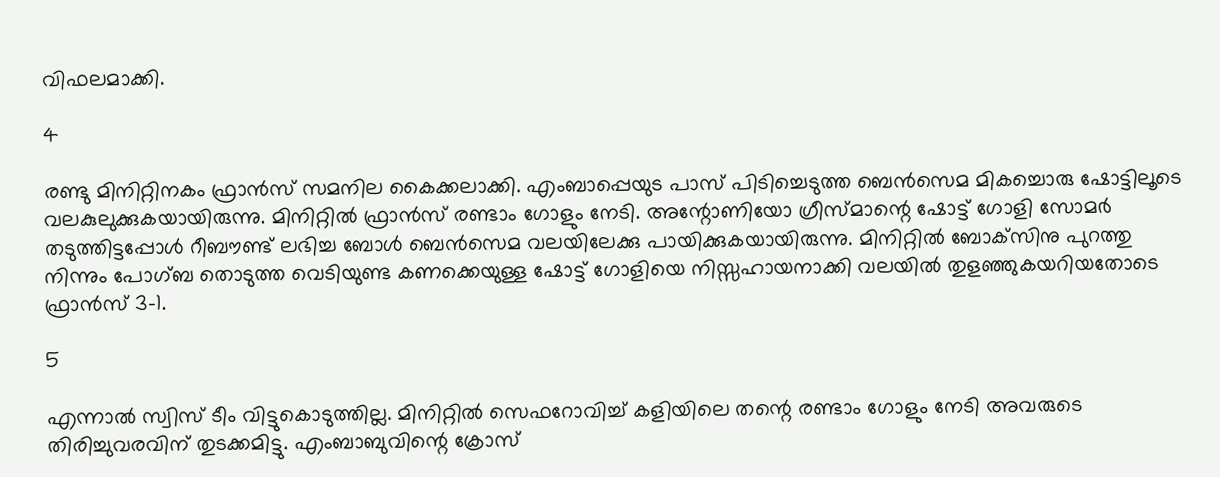വിഫലമാക്കി.

4

രണ്ടു മിനിറ്റിനകം ഫ്രാന്‍സ് സമനില കൈക്കലാക്കി. എംബാപ്പെയുട പാസ് പിടിച്ചെടുത്ത ബെന്‍സെമ മികച്ചൊരു ഷോട്ടിലൂടെ വലകുലുക്കുകയായിരുന്നു. മിനിറ്റില്‍ ഫ്രാന്‍സ് രണ്ടാം ഗോളും നേടി. അന്റോണിയോ ഗ്രീസ്മാന്റെ ഷോട്ട് ഗോളി സോമര്‍ തടുത്തിട്ടപ്പോള്‍ റീബൗണ്ട് ലഭിച്ച ബോള്‍ ബെന്‍സെമ വലയിലേക്കു പായിക്കുകയായിരുന്നു. മിനിറ്റില്‍ ബോക്‌സിനു പുറത്തു നിന്നും പോഗ്ബ തൊടുത്ത വെടിയുണ്ട കണക്കെയുള്ള ഷോട്ട് ഗോളിയെ നിസ്സഹായനാക്കി വലയില്‍ തുളഞ്ഞുകയറിയതോടെ ഫ്രാന്‍സ് 3-1.

5

എന്നാല്‍ സ്വിസ് ടീം വിട്ടുകൊടുത്തില്ല. മിനിറ്റില്‍ സെഫറോവിച്ച് കളിയിലെ തന്റെ രണ്ടാം ഗോളും നേടി അവരുടെ തിരിച്ചുവരവിന് തുടക്കമിട്ടു. എംബാബുവിന്റെ ക്രോസ്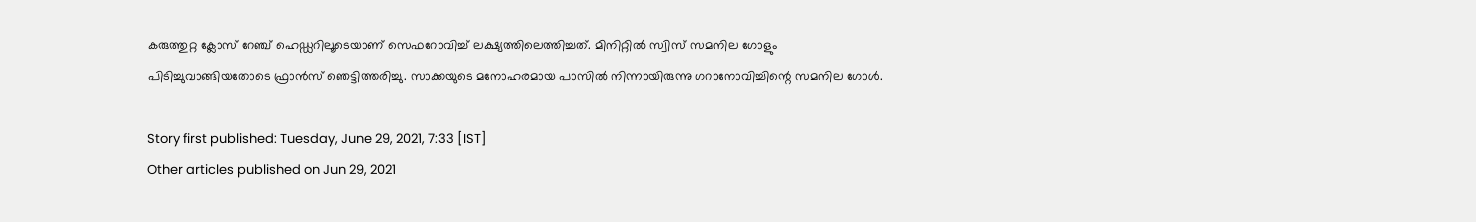കരുത്തുറ്റ ക്ലോസ് റേഞ്ച് ഹെഡ്ഡറിലൂടെയാണ് സെഫറോവിച്ച് ലക്ഷ്യത്തിലെത്തിച്ചത്. മിനിറ്റില്‍ സ്വിസ് സമനില ഗോളും പിടിച്ചുവാങ്ങിയതോടെ ഫ്രാന്‍സ് ഞെട്ടിത്തരിച്ചു. സാക്കയുടെ മനോഹരമായ പാസില്‍ നിന്നായിരുന്നു ഗറാനോവിച്ചിന്റെ സമനില ഗോള്‍.

Story first published: Tuesday, June 29, 2021, 7:33 [IST]
Other articles published on Jun 29, 2021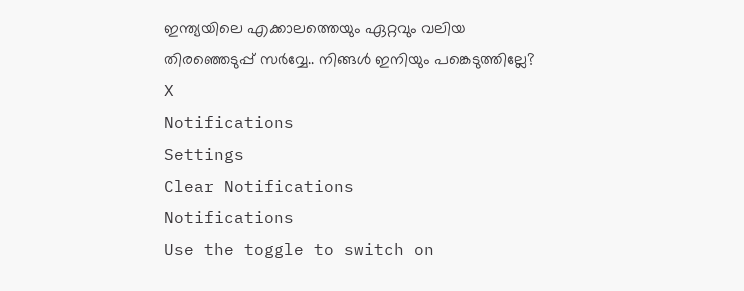ഇന്ത്യയിലെ എക്കാലത്തെയും ഏറ്റവും വലിയ തിരഞ്ഞെടുപ്പ് സർവ്വേ.. നിങ്ങൾ ഇനിയും പങ്കെടുത്തില്ലേ?
X
Notifications
Settings
Clear Notifications
Notifications
Use the toggle to switch on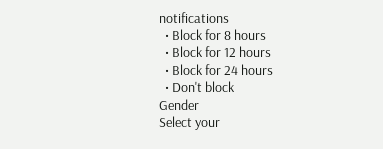notifications
  • Block for 8 hours
  • Block for 12 hours
  • Block for 24 hours
  • Don't block
Gender
Select your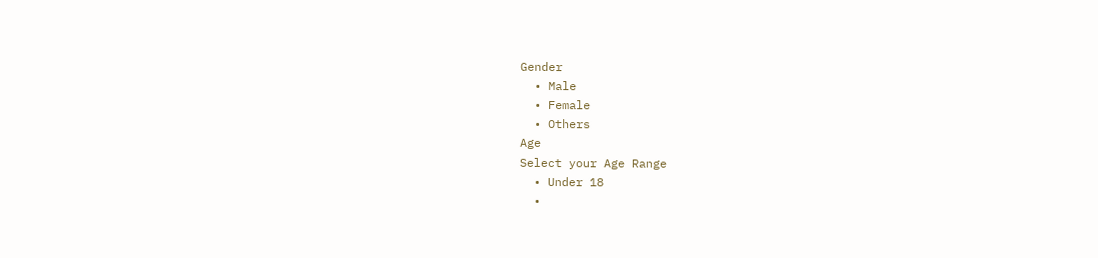Gender
  • Male
  • Female
  • Others
Age
Select your Age Range
  • Under 18
  •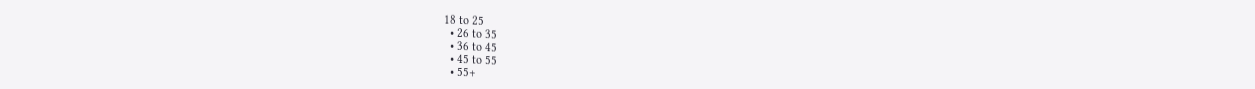18 to 25
  • 26 to 35
  • 36 to 45
  • 45 to 55
  • 55+